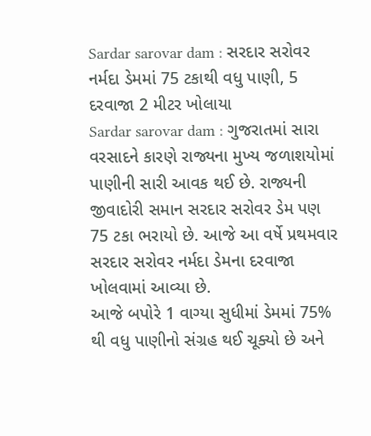Sardar sarovar dam : સરદાર સરોવર નર્મદા ડેમમાં 75 ટકાથી વધુ પાણી, 5 દરવાજા 2 મીટર ખોલાયા
Sardar sarovar dam : ગુજરાતમાં સારા વરસાદને કારણે રાજ્યના મુખ્ય જળાશયોમાં પાણીની સારી આવક થઈ છે. રાજ્યની જીવાદોરી સમાન સરદાર સરોવર ડેમ પણ 75 ટકા ભરાયો છે. આજે આ વર્ષે પ્રથમવાર સરદાર સરોવર નર્મદા ડેમના દરવાજા ખોલવામાં આવ્યા છે.
આજે બપોરે 1 વાગ્યા સુધીમાં ડેમમાં 75% થી વધુ પાણીનો સંગ્રહ થઈ ચૂક્યો છે અને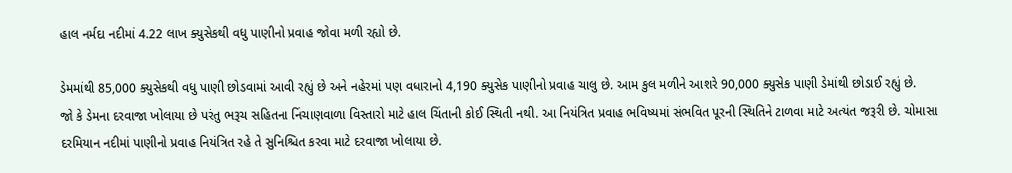હાલ નર્મદા નદીમાં 4.22 લાખ ક્યુસેકથી વધુ પાણીનો પ્રવાહ જોવા મળી રહ્યો છે.

ડેમમાંથી 85,000 ક્યુસેકથી વધુ પાણી છોડવામાં આવી રહ્યું છે અને નહેરમાં પણ વધારાનો 4,190 ક્યુસેક પાણીનો પ્રવાહ ચાલુ છે. આમ કુલ મળીને આશરે 90,000 ક્યુસેક પાણી ડેમાંથી છોડાઈ રહ્યું છે.
જો કે ડેમના દરવાજા ખોલાયા છે પરંતુ ભરૂચ સહિતના નિંચાણવાળા વિસ્તારો માટે હાલ ચિંતાની કોઈ સ્થિતી નથી. આ નિયંત્રિત પ્રવાહ ભવિષ્યમાં સંભવિત પૂરની સ્થિતિને ટાળવા માટે અત્યંત જરૂરી છે. ચોમાસા દરમિયાન નદીમાં પાણીનો પ્રવાહ નિયંત્રિત રહે તે સુનિશ્ચિત કરવા માટે દરવાજા ખોલાયા છે.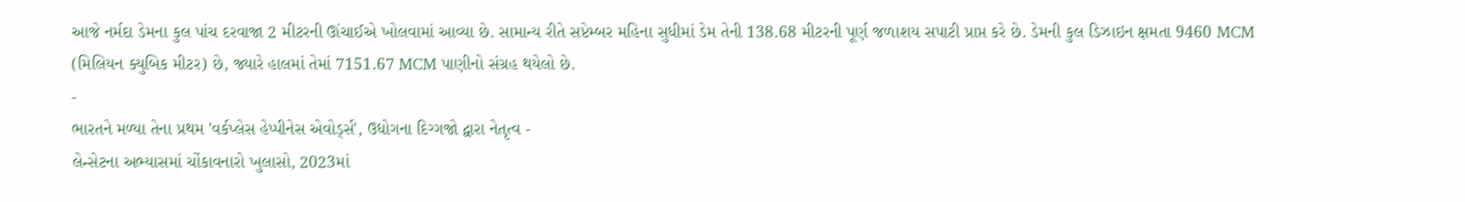આજે નર્મદા ડેમના કુલ પાંચ દરવાજા 2 મીટરની ઊંચાઈએ ખોલવામાં આવ્યા છે. સામાન્ય રીતે સપ્ટેમ્બર મહિના સુધીમાં ડેમ તેની 138.68 મીટરની પૂર્ણ જળાશય સપાટી પ્રાપ્ત કરે છે. ડેમની કુલ ડિઝાઇન ક્ષમતા 9460 MCM (મિલિયન ક્યુબિક મીટર) છે, જ્યારે હાલમાં તેમાં 7151.67 MCM પાણીનો સંગ્રહ થયેલો છે.
-
ભારતને મળ્યા તેના પ્રથમ 'વર્કપ્લેસ હેપ્પીનેસ એવોર્ડ્સ', ઉદ્યોગના દિગ્ગજો દ્વારા નેતૃત્વ -
લેન્સેટના અભ્યાસમાં ચોંકાવનારો ખુલાસો, 2023માં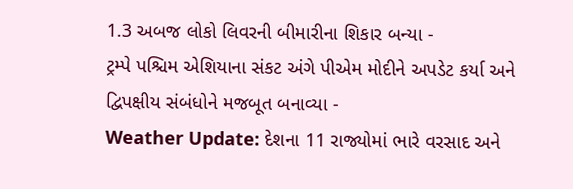1.3 અબજ લોકો લિવરની બીમારીના શિકાર બન્યા -
ટ્રમ્પે પશ્ચિમ એશિયાના સંકટ અંગે પીએમ મોદીને અપડેટ કર્યા અને દ્વિપક્ષીય સંબંધોને મજબૂત બનાવ્યા -
Weather Update: દેશના 11 રાજ્યોમાં ભારે વરસાદ અને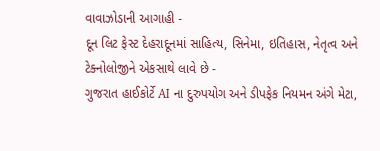વાવાઝોડાની આગાહી -
દૂન લિટ ફેસ્ટ દેહરાદૂનમાં સાહિત્ય, સિનેમા, ઇતિહાસ, નેતૃત્વ અને ટેક્નોલોજીને એકસાથે લાવે છે -
ગુજરાત હાઈકોર્ટે AI ના દુરુપયોગ અને ડીપફેક નિયમન અંગે મેટા,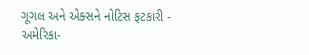ગૂગલ અને એક્સને નોટિસ ફટકારી -
અમેરિકા-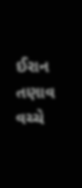ઈરાન તણાવ વચ્ચે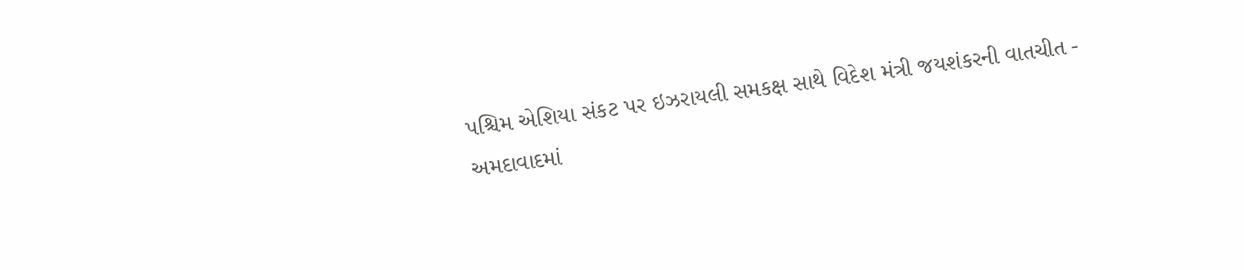પશ્ચિમ એશિયા સંકટ પર ઇઝરાયલી સમકક્ષ સાથે વિદેશ મંત્રી જયશંકરની વાતચીત -
અમદાવાદમાં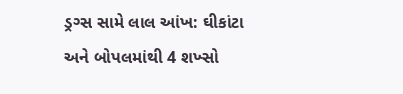ડ્રગ્સ સામે લાલ આંખ: ઘીકાંટા અને બોપલમાંથી 4 શખ્સો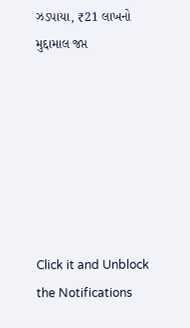ઝડપાયા, ₹21 લાખનો મુદ્દામાલ જપ્ત







Click it and Unblock the Notifications